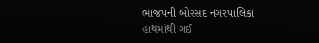ભાજપની બોરસદ નગરપાલિકા હાથમાંથી ગઈ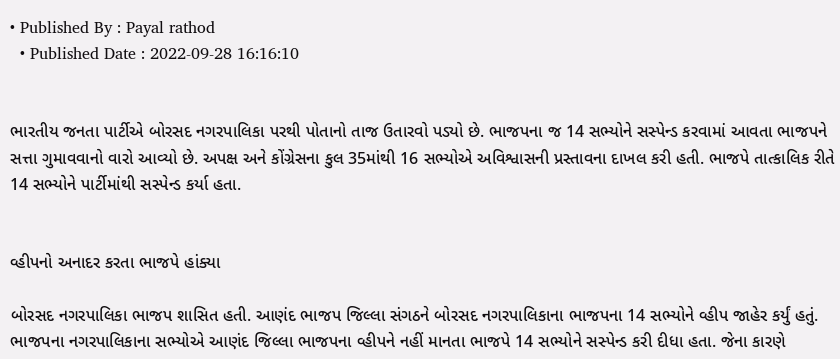• Published By : Payal rathod
  • Published Date : 2022-09-28 16:16:10


ભારતીય જનતા પાર્ટીએ બોરસદ નગરપાલિકા પરથી પોતાનો તાજ ઉતારવો પડ્યો છે. ભાજપના જ 14 સભ્યોને સસ્પેન્ડ કરવામાં આવતા ભાજપને સત્તા ગુમાવવાનો વારો આવ્યો છે. અપક્ષ અને કોંગ્રેસના કુલ 35માંથી 16 સભ્યોએ અવિશ્વાસની પ્રસ્તાવના દાખલ કરી હતી. ભાજપે તાત્કાલિક રીતે 14 સભ્યોને પાર્ટીમાંથી સસ્પેન્ડ કર્યા હતા.


વ્હીપનો અનાદર કરતા ભાજપે હાંક્યા

બોરસદ નગરપાલિકા ભાજપ શાસિત હતી. આણંદ ભાજપ જિલ્લા સંગઠને બોરસદ નગરપાલિકાના ભાજપના 14 સભ્યોને વ્હીપ જાહેર કર્યું હતું. ભાજપના નગરપાલિકાના સભ્યોએ આણંદ જિલ્લા ભાજપના વ્હીપને નહીં માનતા ભાજપે 14 સભ્યોને સસ્પેન્ડ કરી દીધા હતા. જેના કારણે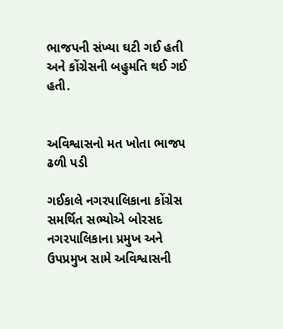ભાજપની સંખ્યા ઘટી ગઈ હતી અને કોંગ્રેસની બહુમતિ થઈ ગઈ હતી.


અવિશ્વાસનો મત ખોતા ભાજપ ઢળી પડી

ગઈકાલે નગરપાલિકાના કોંગ્રેસ સમર્થિત સભ્યોએ બોરસદ નગરપાલિકાના પ્રમુખ અને ઉપપ્રમુખ સામે અવિશ્વાસની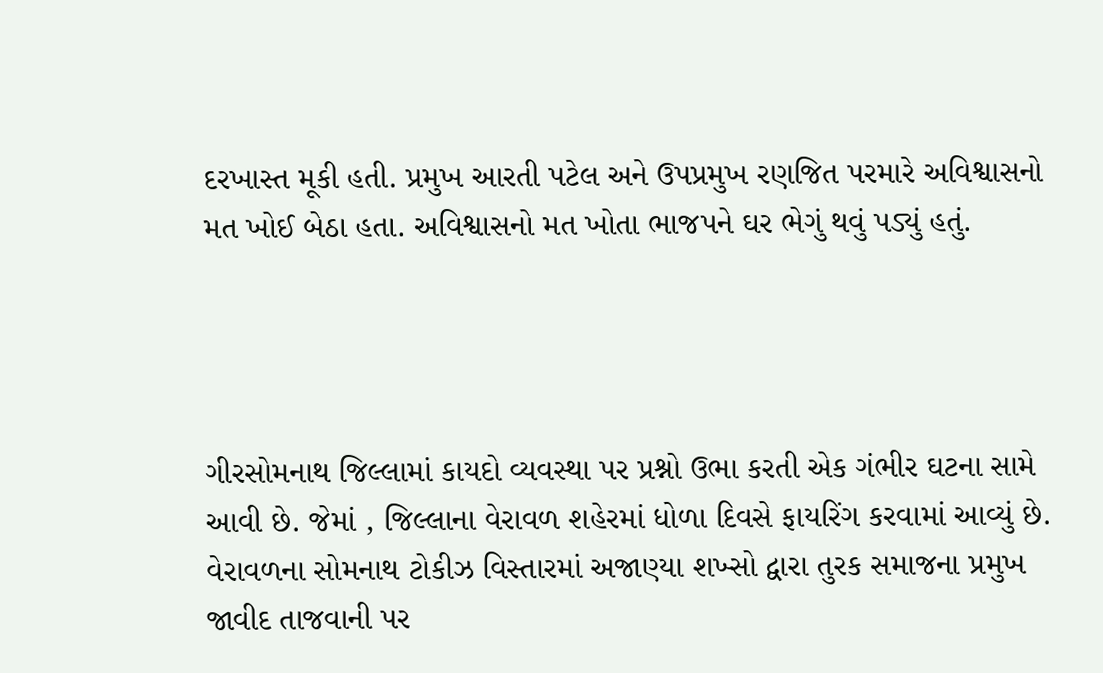દરખાસ્ત મૂકી હતી. પ્રમુખ આરતી પટેલ અને ઉપપ્રમુખ રણજિત પરમારે અવિશ્વાસનો મત ખોઈ બેઠા હતા. અવિશ્વાસનો મત ખોતા ભાજપને ઘર ભેગું થવું પડ્યું હતું.




ગીરસોમનાથ જિલ્લામાં કાયદો વ્યવસ્થા પર પ્રશ્નો ઉભા કરતી એક ગંભીર ઘટના સામે આવી છે. જેમાં , જિલ્લાના વેરાવળ શહેરમાં ધોળા દિવસે ફાયરિંગ કરવામાં આવ્યું છે. વેરાવળના સોમનાથ ટોકીઝ વિસ્તારમાં અજાણ્યા શખ્સો દ્વારા તુરક સમાજના પ્રમુખ જાવીદ તાજવાની પર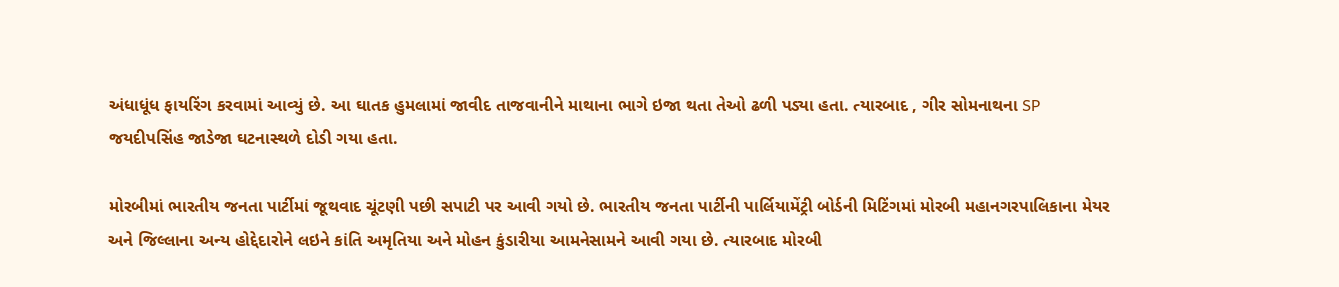અંધાધૂંધ ફાયરિંગ કરવામાં આવ્યું છે. આ ઘાતક હુમલામાં જાવીદ તાજવાનીને માથાના ભાગે ઇજા થતા તેઓ ઢળી પડ્યા હતા. ત્યારબાદ , ગીર સોમનાથના SP જયદીપસિંહ જાડેજા ઘટનાસ્થળે દોડી ગયા હતા.

મોરબીમાં ભારતીય જનતા પાર્ટીમાં જૂથવાદ ચૂંટણી પછી સપાટી પર આવી ગયો છે. ભારતીય જનતા પાર્ટીની પાર્લિયામેંટ્રી બોર્ડની મિટિંગમાં મોરબી મહાનગરપાલિકાના મેયર અને જિલ્લાના અન્ય હોદ્દેદારોને લઇને કાંતિ અમૃતિયા અને મોહન કુંડારીયા આમનેસામને આવી ગયા છે. ત્યારબાદ મોરબી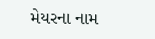મેયરના નામ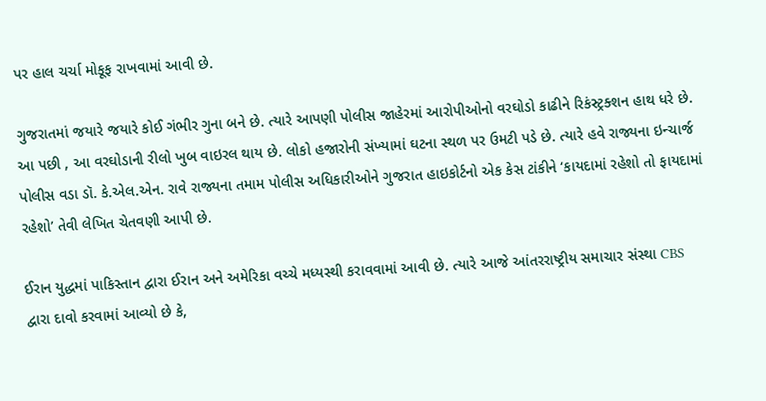પર હાલ ચર્ચા મોકૂફ રાખવામાં આવી છે.

ગુજરાતમાં જયારે જયારે કોઈ ગંભીર ગુના બને છે. ત્યારે આપણી પોલીસ જાહેરમાં આરોપીઓનો વરઘોડો કાઢીને રિકંસ્ટ્રક્શન હાથ ધરે છે. આ પછી , આ વરઘોડાની રીલો ખુબ વાઇરલ થાય છે. લોકો હજારોની સંખ્યામાં ઘટના સ્થળ પર ઉમટી પડે છે. ત્યારે હવે રાજ્યના ઇન્ચાર્જ પોલીસ વડા ડૉ. કે.એલ.એન. રાવે રાજ્યના તમામ પોલીસ અધિકારીઓને ગુજરાત હાઇકોર્ટનો એક કેસ ટાંકીને ‘કાયદામાં રહેશો તો ફાયદામાં રહેશો’ તેવી લેખિત ચેતવણી આપી છે.

ઈરાન યુદ્ધમાં પાકિસ્તાન દ્વારા ઈરાન અને અમેરિકા વચ્ચે મધ્યસ્થી કરાવવામાં આવી છે. ત્યારે આજે આંતરરાષ્ટ્રીય સમાચાર સંસ્થા CBS દ્વારા દાવો કરવામાં આવ્યો છે કે,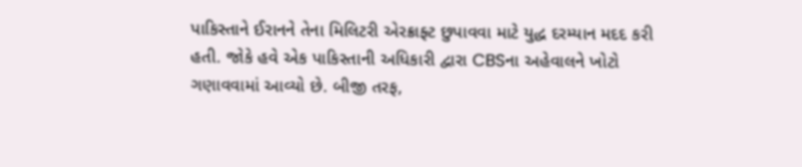પાકિસ્તાને ઈરાનને તેના મિલિટરી એરક્રાફ્ટ છુપાવવા માટે યુદ્ધ દરમ્યાન મદદ કરી હતી. જોકે હવે એક પાકિસ્તાની અધિકારી દ્વારા CBSના અહેવાલને ખોટો ગણાવવામાં આવ્યો છે. બીજી તરફ,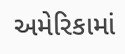અમેરિકામાં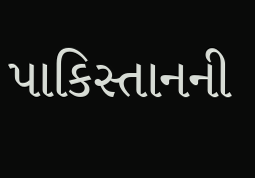પાકિસ્તાનની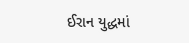ઈરાન યુદ્ધમાં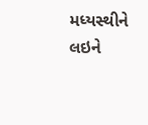મધ્યસ્થીને લઇને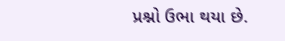પ્રશ્નો ઉભા થયા છે.